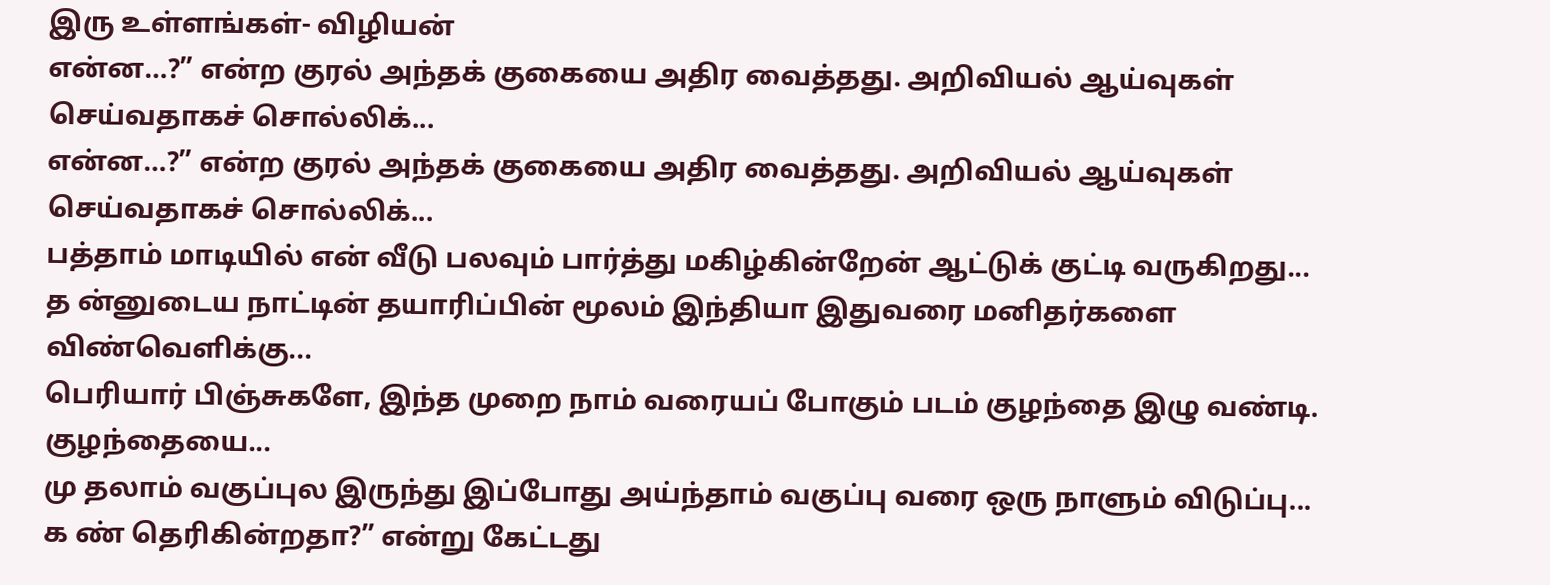இரு உள்ளங்கள்- விழியன்
என்ன…?” என்ற குரல் அந்தக் குகையை அதிர வைத்தது. அறிவியல் ஆய்வுகள் செய்வதாகச் சொல்லிக்...
என்ன…?” என்ற குரல் அந்தக் குகையை அதிர வைத்தது. அறிவியல் ஆய்வுகள் செய்வதாகச் சொல்லிக்...
பத்தாம் மாடியில் என் வீடு பலவும் பார்த்து மகிழ்கின்றேன் ஆட்டுக் குட்டி வருகிறது...
த ன்னுடைய நாட்டின் தயாரிப்பின் மூலம் இந்தியா இதுவரை மனிதர்களை விண்வெளிக்கு...
பெரியார் பிஞ்சுகளே, இந்த முறை நாம் வரையப் போகும் படம் குழந்தை இழு வண்டி. குழந்தையை...
மு தலாம் வகுப்புல இருந்து இப்போது அய்ந்தாம் வகுப்பு வரை ஒரு நாளும் விடுப்பு...
க ண் தெரிகின்றதா?” என்று கேட்டது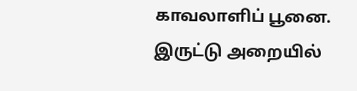காவலாளிப் பூனை. இருட்டு அறையில்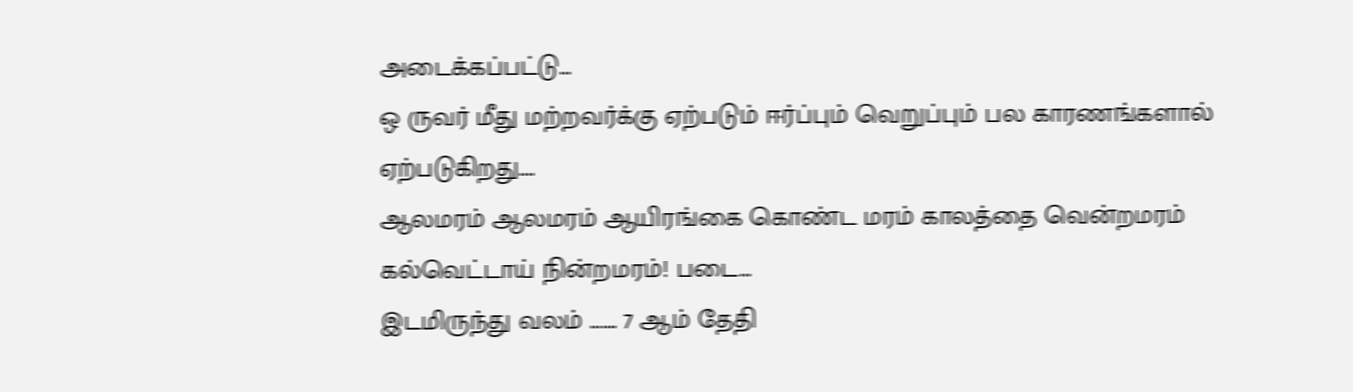அடைக்கப்பட்டு...
ஒ ருவர் மீது மற்றவர்க்கு ஏற்படும் ஈர்ப்பும் வெறுப்பும் பல காரணங்களால் ஏற்படுகிறது....
ஆலமரம் ஆலமரம் ஆயிரங்கை கொண்ட மரம் காலத்தை வென்றமரம் கல்வெட்டாய் நின்றமரம்! படை...
இடமிருந்து வலம் ……. 7 ஆம் தேதி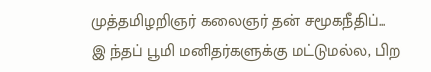முத்தமிழறிஞர் கலைஞர் தன் சமூகநீதிப்...
இ ந்தப் பூமி மனிதர்களுக்கு மட்டுமல்ல, பிற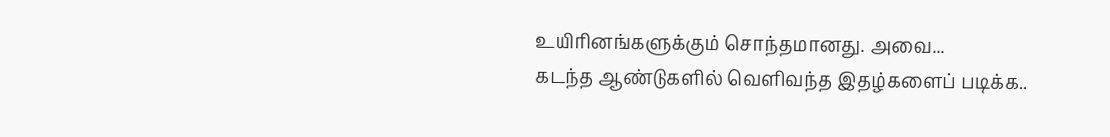உயிரினங்களுக்கும் சொந்தமானது. அவை...
கடந்த ஆண்டுகளில் வெளிவந்த இதழ்களைப் படிக்க..